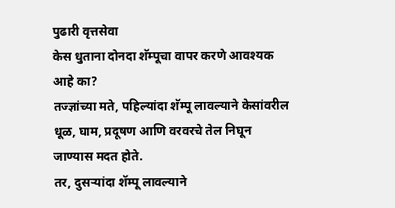पुढारी वृत्तसेवा
केस धुताना दोनदा शॅम्पूचा वापर करणे आवश्यक आहे का?
तज्ज्ञांच्या मते, पहिल्यांदा शॅम्पू लावल्याने केसांवरील धूळ, घाम, प्रदूषण आणि वरवरचे तेल निघून जाण्यास मदत होते.
तर, दुसऱ्यांदा शॅम्पू लावल्याने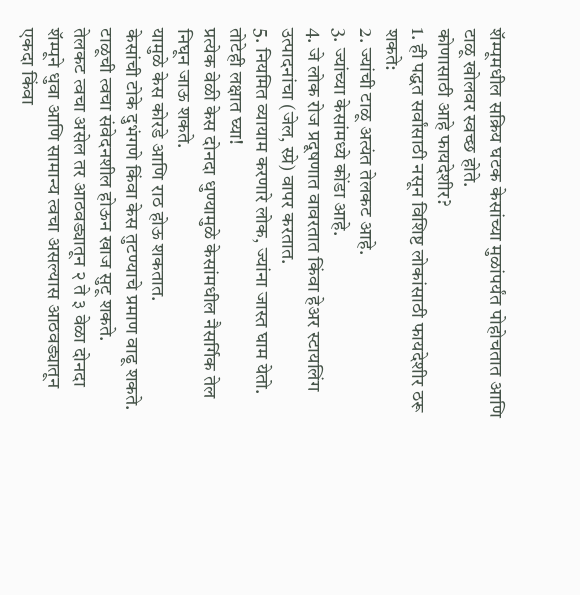शॅम्पूमधील सक्रिय घटक केसांच्या मुळांपर्यंत पोहोचतात आणि टाळू खोलवर स्वच्छ होते.
कोणासाठी आहे फायदेशीर?
1. ही पद्धत सर्वांसाठी नसून विशिष्ट लोकांसाठी फायदेशीर ठरू शकते:
2. ज्यांची टाळू अत्यंत तेलकट आहे.
3. ज्यांच्या केसांमध्ये कोंडा आहे.
4. जे लोक रोज प्रदूषणात वावरतात किंवा हेअर स्टायलिंग उत्पादनांचा (जेल, स्प्रे) वापर करतात.
5. नियमित व्यायाम करणारे लोक, ज्यांना जास्त घाम येतो.
तोटेही लक्षात घ्या!
प्रत्येक वेळी केस दोनदा धुण्यामुळे केसांमधील नैसर्गिक तेल निघून जाऊ शकते.
यामुळे केस कोरडे आणि राठ होऊ शकतात.
केसांची टोके दुभंगणे किंवा केस तुटण्याचे प्रमाण वाढू शकते.
टाळूची त्वचा संवेदनशील होऊन खाज सुटू शकते.
तेलकट त्वचा असेल तर आठवड्यातून २ ते ३ वेळा दोनदा शॅम्पूने धुवा आणि सामान्य त्वचा असल्यास आठवड्यातून एकदा किंवा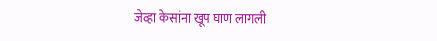जेव्हा केसांना खूप घाण लागली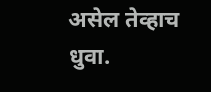असेल तेव्हाच धुवा.